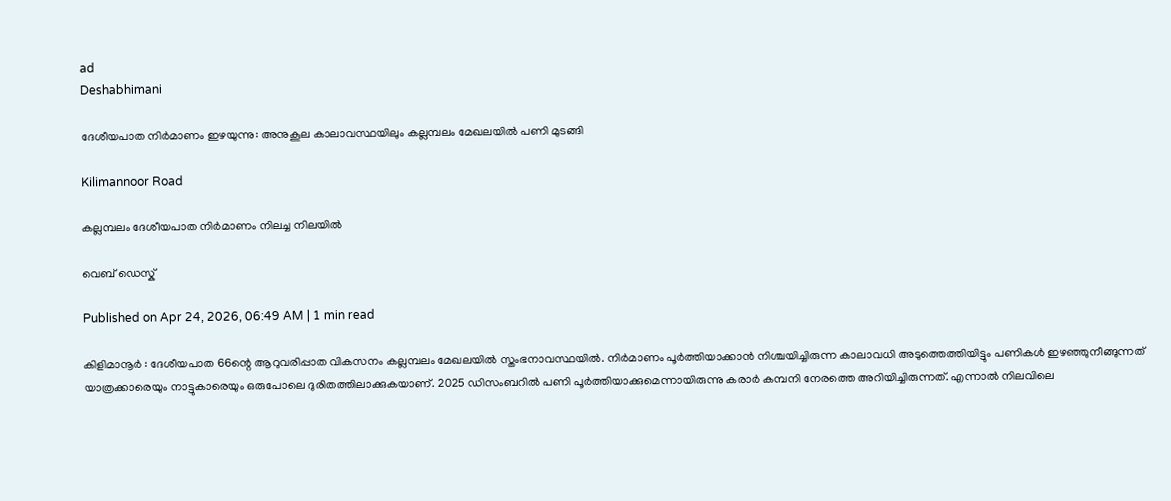ad
Deshabhimani

ദേശീയപാത നിർമാണം ഇഴയുന്നു: അനുകൂല കാലാവസ്ഥയിലും കല്ലമ്പലം മേഖലയിൽ പണി മുടങ്ങി

Kilimannoor Road

കല്ലമ്പലം ദേശീയപാത നിർമാണം നിലച്ച നിലയിൽ

വെബ് ഡെസ്ക്

Published on Apr 24, 2026, 06:49 AM | 1 min read

കിളിമാനൂർ : ദേശീയപാത 66ന്റെ ആറുവരിപ്പാത വികസനം കല്ലമ്പലം മേഖലയിൽ സ്തംഭനാവസ്ഥയിൽ. നിർമാണം പൂർത്തിയാക്കാൻ നിശ്ചയിച്ചിരുന്ന കാലാവധി അടുത്തെത്തിയിട്ടും പണികൾ ഇഴഞ്ഞുനീങ്ങുന്നത് യാത്രക്കാരെയും നാട്ടുകാരെയും ഒരുപോലെ ദുരിതത്തിലാക്കുകയാണ്. 2025 ഡിസംബറിൽ പണി പൂർത്തിയാക്കുമെന്നായിരുന്നു കരാർ കമ്പനി നേരത്തെ അറിയിച്ചിരുന്നത്. എന്നാൽ നിലവിലെ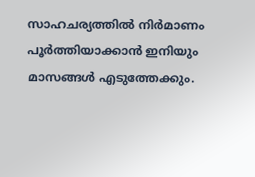സാഹചര്യത്തിൽ നിർമാണം പൂർത്തിയാക്കാൻ ഇനിയും മാസങ്ങൾ എടുത്തേക്കും.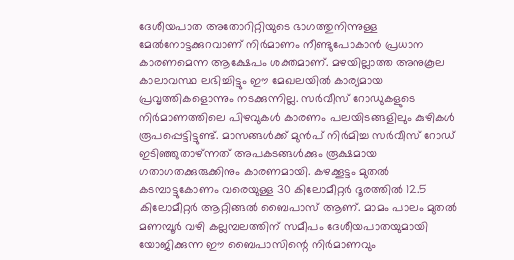ദേശീയപാത അതോറിറ്റിയുടെ ഭാഗത്തുനിന്നുള്ള മേൽനോട്ടക്കുറവാണ് നിർമാണം നീണ്ടുപോകാൻ പ്രധാന കാരണമെന്ന ആക്ഷേപം ശക്തമാണ്. മഴയില്ലാത്ത അനുകൂല കാലാവസ്ഥ ലഭിച്ചിട്ടും ഈ മേഖലയിൽ കാര്യമായ പ്രവൃത്തികളൊന്നും നടക്കുന്നില്ല. സർവീസ് റോഡുകളുടെ നിർമാണത്തിലെ പിഴവുകൾ കാരണം പലയിടങ്ങളിലും കുഴികൾ രൂപപ്പെട്ടിട്ടുണ്ട്. മാസങ്ങൾക്ക് മുൻപ് നിർമിച്ച സർവീസ് റോഡ് ഇടിഞ്ഞുതാഴ്ന്നത് അപകടങ്ങൾക്കും രൂക്ഷമായ ഗതാഗതക്കുരുക്കിനും കാരണമായി. കഴക്കൂട്ടം മുതൽ കടമ്പാട്ടുകോണം വരെയുള്ള 30 കിലോമീറ്റർ ദൂരത്തിൽ 12.5 കിലോമീറ്റർ ആറ്റിങ്ങൽ ബൈപാസ് ആണ്. മാമം പാലം മുതൽ മണമ്പൂർ വഴി കല്ലമ്പലത്തിന് സമീപം ദേശീയപാതയുമായി യോജിക്കുന്ന ഈ ബൈപാസിന്റെ നിർമാണവും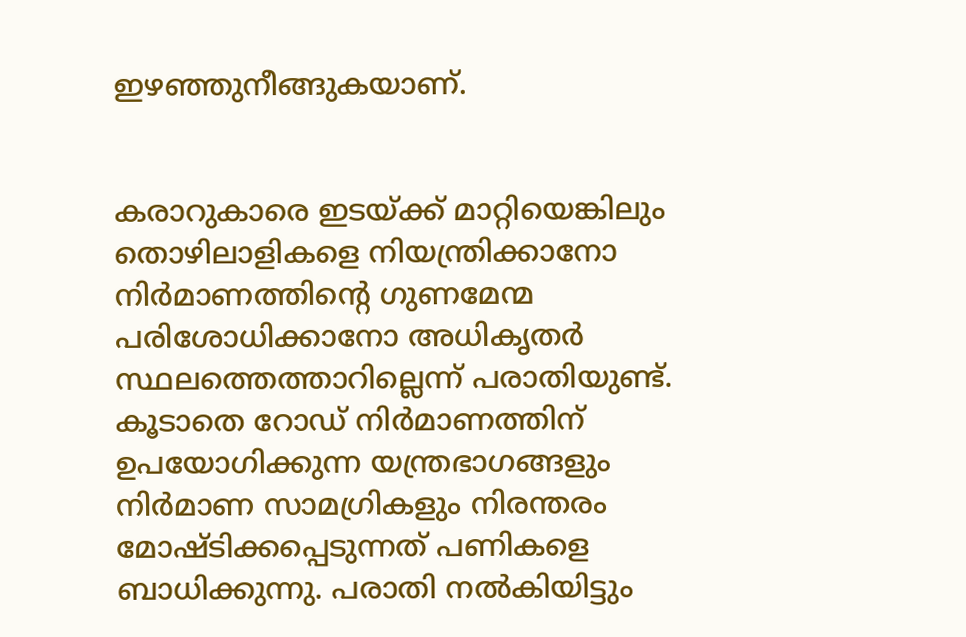ഇഴഞ്ഞുനീങ്ങുകയാണ്.


കരാറുകാരെ ഇടയ്ക്ക് മാറ്റിയെങ്കിലും തൊഴിലാളികളെ നിയന്ത്രിക്കാനോ നിർമാണത്തിന്റെ ഗുണമേന്മ പരിശോധിക്കാനോ അധികൃതർ സ്ഥലത്തെത്താറില്ലെന്ന് പരാതിയുണ്ട്. കൂടാതെ റോഡ് നിർമാണത്തിന് ഉപയോഗിക്കുന്ന യന്ത്രഭാഗങ്ങളും നിർമാണ സാമഗ്രികളും നിരന്തരം മോഷ്ടിക്കപ്പെടുന്നത് പണികളെ ബാധിക്കുന്നു. പരാതി നൽകിയിട്ടും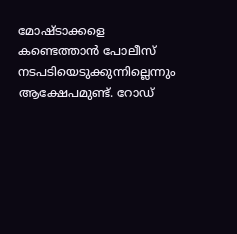മോഷ്ടാക്കളെ കണ്ടെത്താൻ പോലീസ് നടപടിയെടുക്കുന്നില്ലെന്നും ആക്ഷേപമുണ്ട്. റോഡ്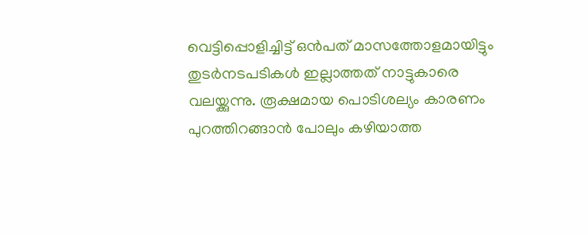വെട്ടിപ്പൊളിച്ചിട്ട് ഒൻപത് മാസത്തോളമായിട്ടും തുടർനടപടികൾ ഇല്ലാത്തത് നാട്ടുകാരെ വലയ്ക്കുന്നു. രൂക്ഷമായ പൊടിശല്യം കാരണം പുറത്തിറങ്ങാൻ പോലും കഴിയാത്ത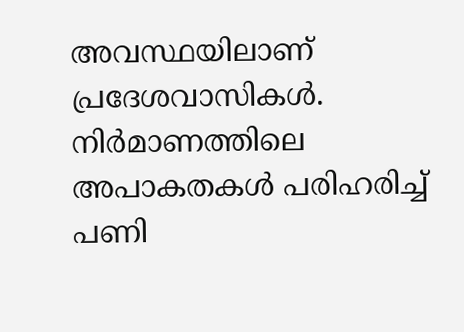അവസ്ഥയിലാണ് പ്രദേശവാസികൾ. നിർമാണത്തിലെ അപാകതകൾ പരിഹരിച്ച് പണി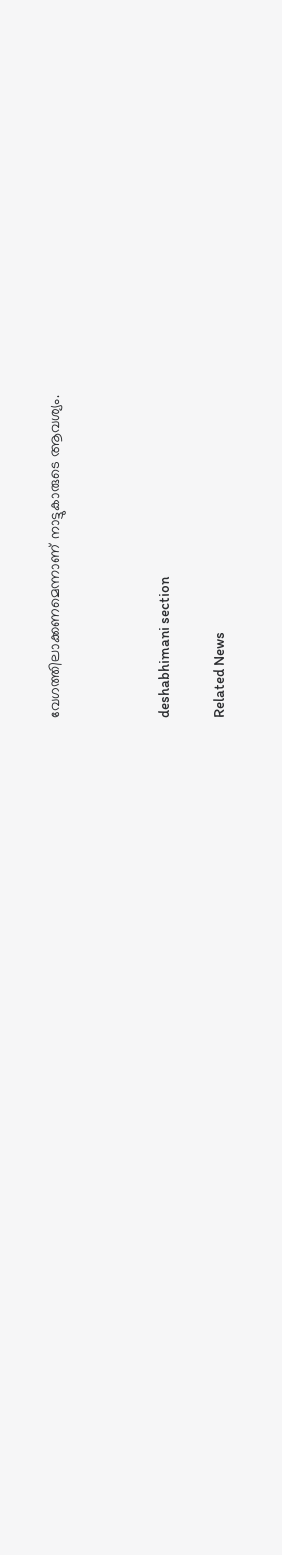വേഗത്തിലാക്കണമെന്നാണ് നാട്ടുകാരുടെ ആവശ്യം.



deshabhimani section

Related News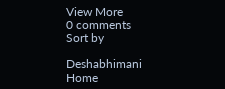View More
0 comments
Sort by

Deshabhimani
Home